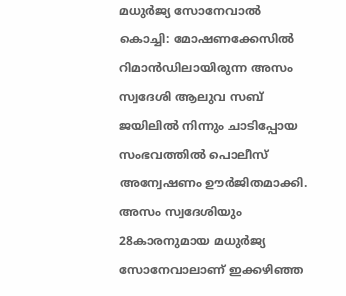മധുർജ്യ സോനേവാൽ
കൊച്ചി: മോഷണക്കേസിൽ റിമാൻഡിലായിരുന്ന അസം സ്വദേശി ആലുവ സബ് ജയിലിൽ നിന്നും ചാടിപ്പോയ സംഭവത്തിൽ പൊലീസ് അന്വേഷണം ഊർജിതമാക്കി. അസം സ്വദേശിയും 28കാരനുമായ മധുർജ്യ സോനേവാലാണ് ഇക്കഴിഞ്ഞ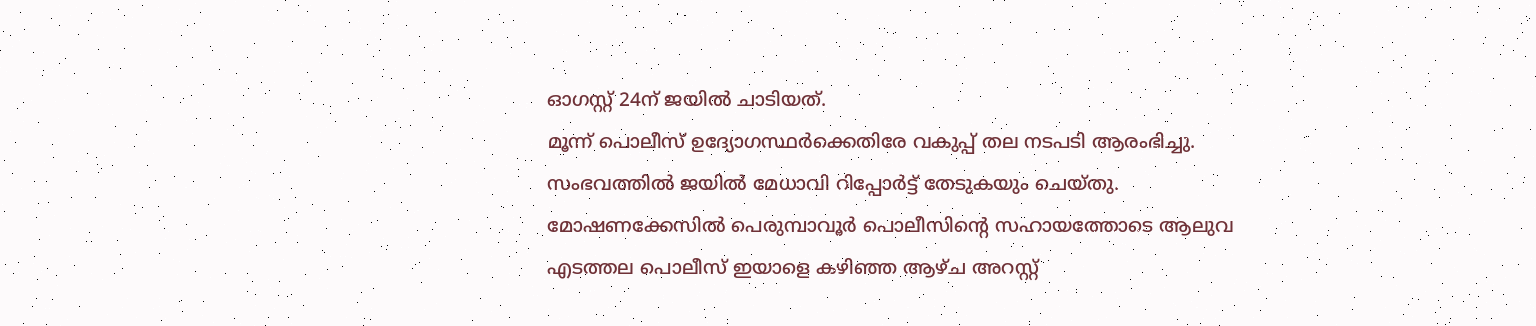ഓഗസ്റ്റ് 24ന് ജയിൽ ചാടിയത്.
മൂന്ന് പൊലീസ് ഉദ്യോഗസ്ഥർക്കെതിരേ വകുപ്പ് തല നടപടി ആരംഭിച്ചു. സംഭവത്തിൽ ജയിൽ മേധാവി റിപ്പോർട്ട് തേടുകയും ചെയ്തു. മോഷണക്കേസിൽ പെരുമ്പാവൂർ പൊലീസിന്റെ സഹായത്തോടെ ആലുവ എടത്തല പൊലീസ് ഇയാളെ കഴിഞ്ഞ ആഴ്ച അറസ്റ്റ്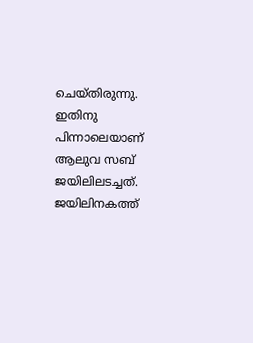ചെയ്തിരുന്നു. ഇതിനു പിന്നാലെയാണ് ആലുവ സബ് ജയിലിലടച്ചത്.
ജയിലിനകത്ത്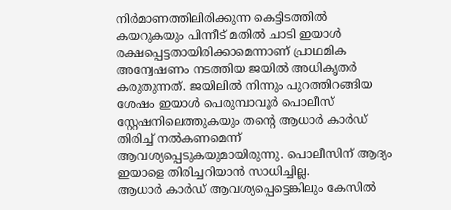നിർമാണത്തിലിരിക്കുന്ന കെട്ടിടത്തിൽ കയറുകയും പിന്നീട് മതിൽ ചാടി ഇയാൾ രക്ഷപ്പെട്ടതായിരിക്കാമെന്നാണ് പ്രാഥമിക അന്വേഷണം നടത്തിയ ജയിൽ അധികൃതർ കരുതുന്നത്. ജയിലിൽ നിന്നും പുറത്തിറങ്ങിയ ശേഷം ഇയാൾ പെരുമ്പാവൂർ പൊലീസ് സ്റ്റേഷനിലെത്തുകയും തന്റെ ആധാർ കാർഡ് തിരിച്ച് നൽകണമെന്ന് ആവശ്യപ്പെടുകയുമായിരുന്നു. പൊലീസിന് ആദ്യം ഇയാളെ തിരിച്ചറിയാൻ സാധിച്ചില്ല.
ആധാർ കാർഡ് ആവശ്യപ്പെട്ടെങ്കിലും കേസിൽ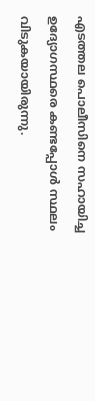എടത്തല പൊലീസിനെ സഹായിച്ച ഉദ്യോഗസ്ഥരെ കണ്ടപ്പോൾ സ്ഥലം വിടുകയായിരുന്നു.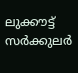ലുക്കൗട്ട് സർക്കുലർ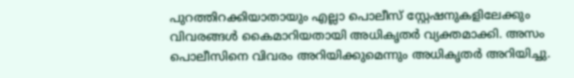പുറത്തിറക്കിയാതായും എല്ലാ പൊലീസ് സ്റ്റേഷനുകളിലേക്കും വിവരങ്ങൾ കൈമാറിയതായി അധികൃതർ വ്യക്തമാക്കി. അസം പൊലീസിനെ വിവരം അറിയിക്കുമെന്നും അധികൃതർ അറിയിച്ചു.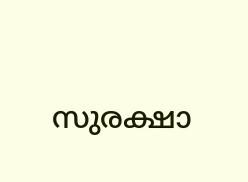സുരക്ഷാ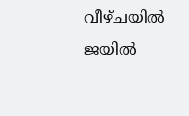വീഴ്ചയിൽ ജയിൽ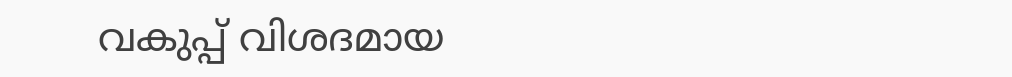വകുപ്പ് വിശദമായ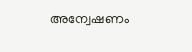അന്വേഷണം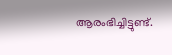ആരംഭിച്ചിട്ടുണ്ട്.